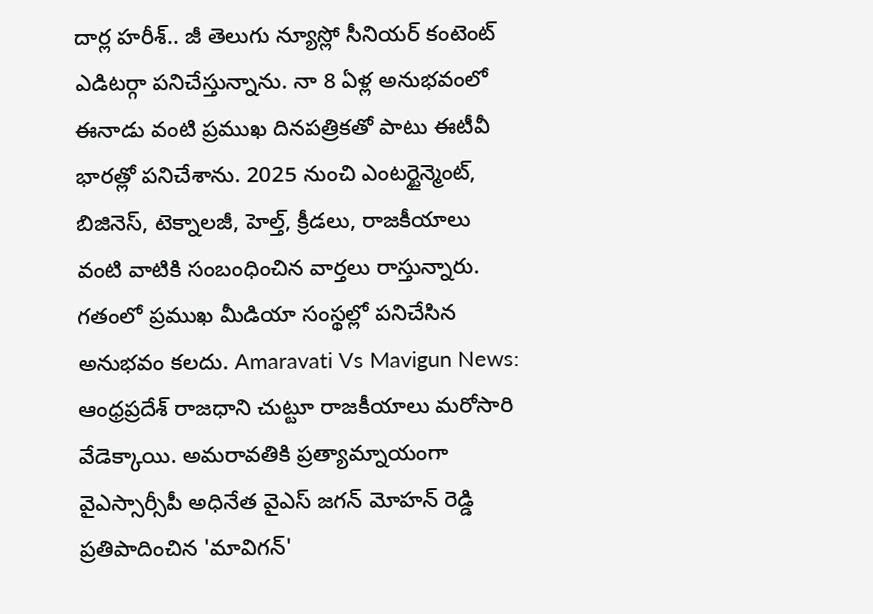దార్ల హరీశ్.. జీ తెలుగు న్యూస్లో సీనియర్ కంటెంట్ ఎడిటర్గా పనిచేస్తున్నాను. నా 8 ఏళ్ల అనుభవంలో ఈనాడు వంటి ప్రముఖ దినపత్రికతో పాటు ఈటీవీ భారత్లో పనిచేశాను. 2025 నుంచి ఎంటర్టైన్మెంట్, బిజినెస్, టెక్నాలజీ, హెల్త్, క్రీడలు, రాజకీయాలు వంటి వాటికి సంబంధించిన వార్తలు రాస్తున్నారు. గతంలో ప్రముఖ మీడియా సంస్థల్లో పనిచేసిన అనుభవం కలదు. Amaravati Vs Mavigun News: ఆంధ్రప్రదేశ్ రాజధాని చుట్టూ రాజకీయాలు మరోసారి వేడెక్కాయి. అమరావతికి ప్రత్యామ్నాయంగా వైఎస్సార్సీపీ అధినేత వైఎస్ జగన్ మోహన్ రెడ్డి ప్రతిపాదించిన 'మావిగన్'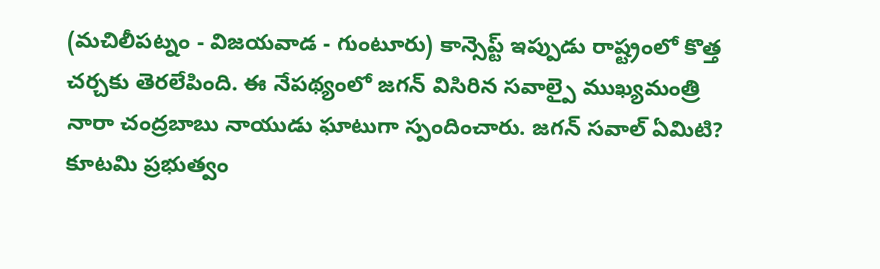(మచిలీపట్నం - విజయవాడ - గుంటూరు) కాన్సెప్ట్ ఇప్పుడు రాష్ట్రంలో కొత్త చర్చకు తెరలేపింది. ఈ నేపథ్యంలో జగన్ విసిరిన సవాల్పై ముఖ్యమంత్రి నారా చంద్రబాబు నాయుడు ఘాటుగా స్పందించారు. జగన్ సవాల్ ఏమిటి? కూటమి ప్రభుత్వం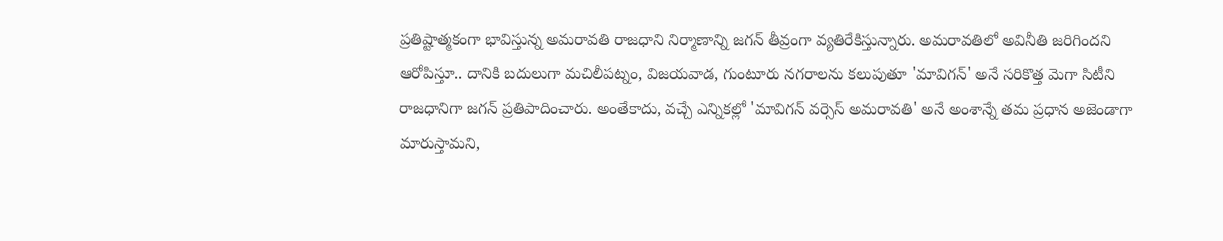ప్రతిష్టాత్మకంగా భావిస్తున్న అమరావతి రాజధాని నిర్మాణాన్ని జగన్ తీవ్రంగా వ్యతిరేకిస్తున్నారు. అమరావతిలో అవినీతి జరిగిందని ఆరోపిస్తూ.. దానికి బదులుగా మచిలీపట్నం, విజయవాడ, గుంటూరు నగరాలను కలుపుతూ 'మావిగన్' అనే సరికొత్త మెగా సిటీని రాజధానిగా జగన్ ప్రతిపాదించారు. అంతేకాదు, వచ్చే ఎన్నికల్లో 'మావిగన్ వర్సెస్ అమరావతి' అనే అంశాన్నే తమ ప్రధాన అజెండాగా మారుస్తామని,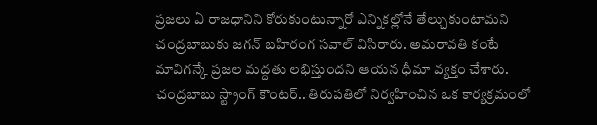ప్రజలు ఏ రాజధానిని కోరుకుంటున్నారో ఎన్నికల్లోనే తేల్చుకుంటామని చంద్రబాబుకు జగన్ బహిరంగ సవాల్ విసిరారు. అమరావతి కంటే మావిగన్కే ప్రజల మద్దతు లభిస్తుందని ఆయన ధీమా వ్యక్తం చేశారు. చంద్రబాబు స్ట్రాంగ్ కౌంటర్.. తిరుపతిలో నిర్వహించిన ఒక కార్యక్రమంలో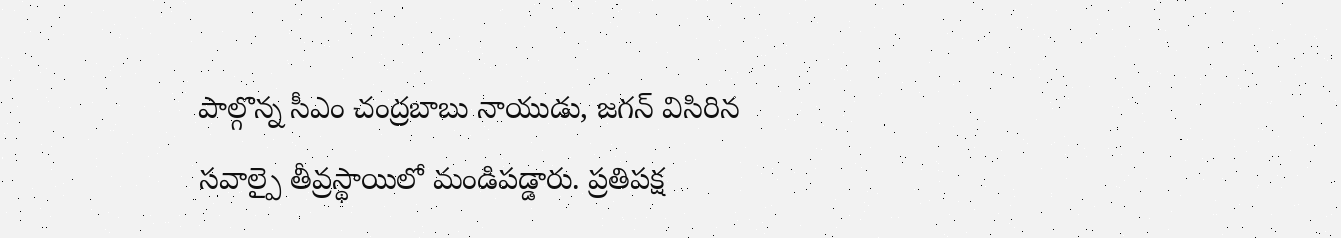పాల్గొన్న సీఎం చంద్రబాబు నాయుడు, జగన్ విసిరిన సవాల్పై తీవ్రస్థాయిలో మండిపడ్డారు. ప్రతిపక్ష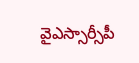వైఎస్సార్సీపీ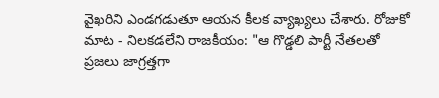వైఖరిని ఎండగడుతూ ఆయన కీలక వ్యాఖ్యలు చేశారు. రోజుకో మాట - నిలకడలేని రాజకీయం: "ఆ గొడ్డలి పార్టీ నేతలతో ప్రజలు జాగ్రత్తగా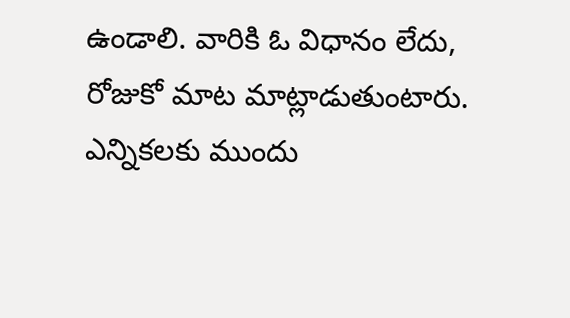ఉండాలి. వారికి ఓ విధానం లేదు, రోజుకో మాట మాట్లాడుతుంటారు. ఎన్నికలకు ముందు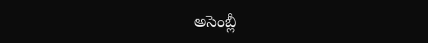అసెంబ్లీ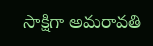సాక్షిగా అమరావతి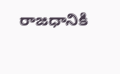రాజధానికి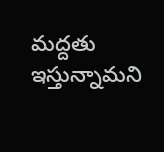మద్దతు ఇస్తున్నామని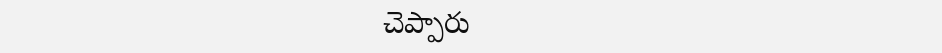చెప్పారు